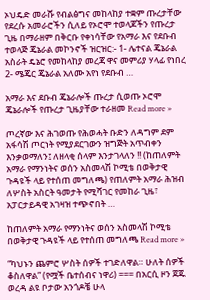ኦህዴድ መራሹ የብልፅግና መከላከያ ተቋም ጡረታቸው የደረሱ አመራሮችን ሲለይ የኦሮሞ ተወላጆችን የጡረታ ጊዜ በማራዘም በቅርቡ የቀነሳቸው የአማራ እና የደቡብ ተወላጅ ጄኔራል መኮንኖች ዝርዝር:- 1- ሌተናል ጄኔራል አስራት ዴኔሮ የመከላከያ መረጃ ዋና መምሪያ ሃላፊ የነበረ 2- ሜጄር ጄኔራል አለሙ አየነ የደቡብ …

አማራ እና ደቡብ ጄኔራሎች ጡረታ ሲወጡ ኦሮሞ ጄኔራሎች የጡረታ ጊዜያቸው ተራዘመ Read more »

ጦረኛው እና ሕገወጡ የሕወሓት ቡድን ለዳግም ደም አፋሳሽ ጦርነት የሚያደርገውን ዝግጅት አጥብቀን እንቃወማለን፤ ለዘላቂ ሰላም እንታገላለን !! (ከጠለምት አማራ የማንነትና ወሰን አስመላሽ ኮሚቴ በወቅታዊ ጉዳዩች ላይ የተሰጠ መግለጫ) የጠለምት አማራ ሕዝብ ለሦስት አስርት ዓመታት የሚሻገር የመከራ ጊዜ፣ አፓርታይዳዊ አገዛዝ ተጭኖበት …

ከጠለምት አማራ የማንነትና ወሰን አስመላሽ ኮሚቴ በወቅታዊ ጉዳዩች ላይ የተሰጠ መግለጫ Read more »

“ካህኑን ጨምሮ ሦስት ሰዎች ተገድለዋል። ሁለት ሰዎች ቆስለዋል” (የሟች ቤተሰብና ነዋሪ) === በአርሲ ዞን ጀጁ ወረዳ ልዩ ቦታው አንጎዶቼ ሁላ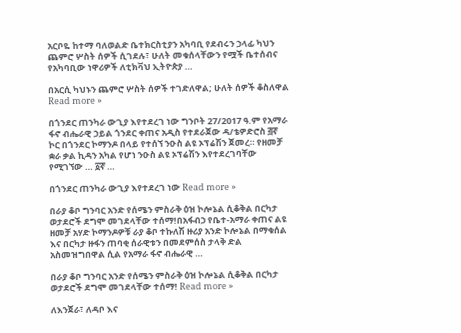አርቦዬ ከተማ ባለወልድ ቤተክርስቲያን አካባቢ የደብሩን ኃላፊ ካህን ጨምሮ ሦስት ሰዎች ሲገደሉ፣ ሁለት መቁሰላቸውን የሟች ቤተሰብና የአካባቢው ነዋሪዎች ለቲክቫህ ኢትዮጵያ …

በአርሲ ካህኑን ጨምሮ ሦስት ሰዎች ተገድለዋል; ሁለት ሰዎች ቆስለዋል Read more »

በጎንደር ጠንካራ ውጊያ እየተደረገ ነው ግንቦት 27/2017 ዓ.ም የአማራ ፋኖ ብሔራዊ ኃይል ጎንደር ቀጠና አዲስ የተደራጀው ዳ/ቴዎድሮስ ፭ኛ ኮር በጎንደር ኮማንዶ በላይ የተሰኘ ንዑስ ልዩ ኦፕሬሽን ጀመረ። የዘመቻ ቋራ ቃል ኪዳን አካል የሆነ ንዑስ ልዩ ኦፕሬሽን እየተደረገባቸው የሚገኘው … ፩ኛ …

በጎንደር ጠንካራ ውጊያ እየተደረገ ነው Read more »

በራያ ቆቦ ግንባር አንድ የሰሜን ምስራቅ ዕዝ ኮሎኔል ሲቆቅል በርካታ ወታደሮች ደግሞ መገደላቸው ተሰማ!በአፋብኃ የቤተ-አማራ ቀጠና ልዩ ዘመቻ አሃድ ኮማንዶዎቹ ራያ ቆቦ ተኩለሽ ዙሪያ አንድ ኮሎኔል በማቁሰል እና በርካታ ዙፋን ጠባቂ ሰራዊቱን በመደምሰስ ታላቅ ድል አስመዝግበዋል ሲል የአማራ ፋኖ ብሔራዊ …

በራያ ቆቦ ግንባር አንድ የሰሜን ምስራቅ ዕዝ ኮሎኔል ሲቆቅል በርካታ ወታደሮች ደግሞ መገደላቸው ተሰማ! Read more »

ለእንጀራ፣ ለዳቦ እና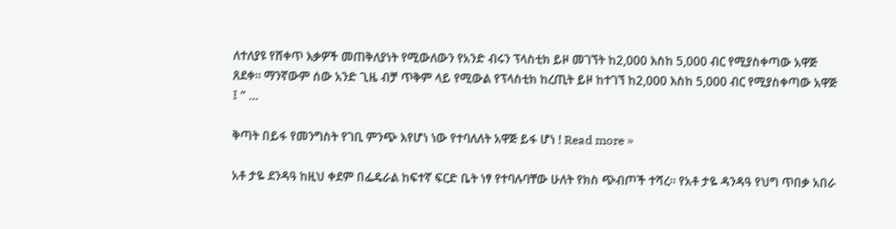ለተለያዩ የሸቀጥ እቃዎች መጠቅለያነት የሚውለውን የአንድ ብሩን ፕላስቲክ ይዞ መገኘት ከ2,000 እስከ 5,000 ብር የሚያስቀጣው አዋጅ ጸደቀ፡፡ ማንኛውም ሰው አንድ ጊዜ ብቻ ጥቅም ላይ የሚውል የፕላስቲክ ከረጢት ይዞ ከተገኘ ከ2,000 እስከ 5,000 ብር የሚያስቀጣው አዋጅ ፤ ” …

ቅጣት በይፋ የመንግስት የገቢ ምንጭ እየሆነ ነው የተባለለት አዋጅ ይፋ ሆነ ! Read more »

አቶ ታዬ ደንዳዓ ከዚህ ቀደም በፌዴራል ከፍተኛ ፍርድ ቤት ነፃ የተባሉባቸው ሁለት የክስ ጭብጦች ተሻረ። የአቶ ታዬ ዳንዳዓ የህግ ጥበቃ አበራ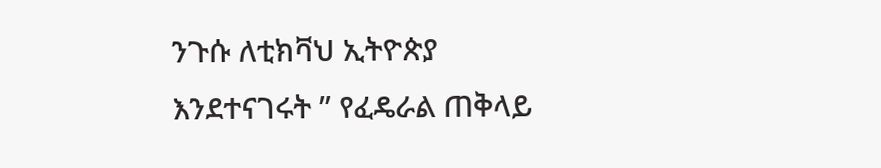ንጉሱ ለቲክቫህ ኢትዮጵያ እንደተናገሩት ” የፈዴራል ጠቅላይ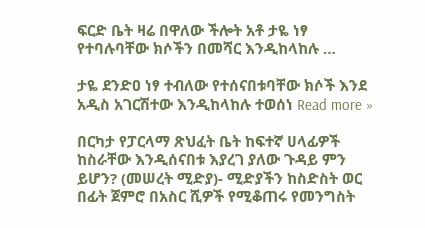ፍርድ ቤት ዛሬ በዋለው ችሎት አቶ ታዬ ነፃ የተባሉባቸው ክሶችን በመሻር እንዲከላከሉ …

ታዬ ደንድዐ ነፃ ተብለው የተሰናበቱባቸው ክሶች እንደ አዲስ አገርሽተው እንዲከላከሉ ተወሰነ Read more »

በርካታ የፓርላማ ጽህፈት ቤት ከፍተኛ ሀላፊዎች ከስራቸው እንዲሰናበቱ እያረገ ያለው ጉዳይ ምን ይሆን? (መሠረት ሚድያ)- ሚድያችን ከስድስት ወር በፊት ጀምሮ በአስር ሺዎች የሚቆጠሩ የመንግስት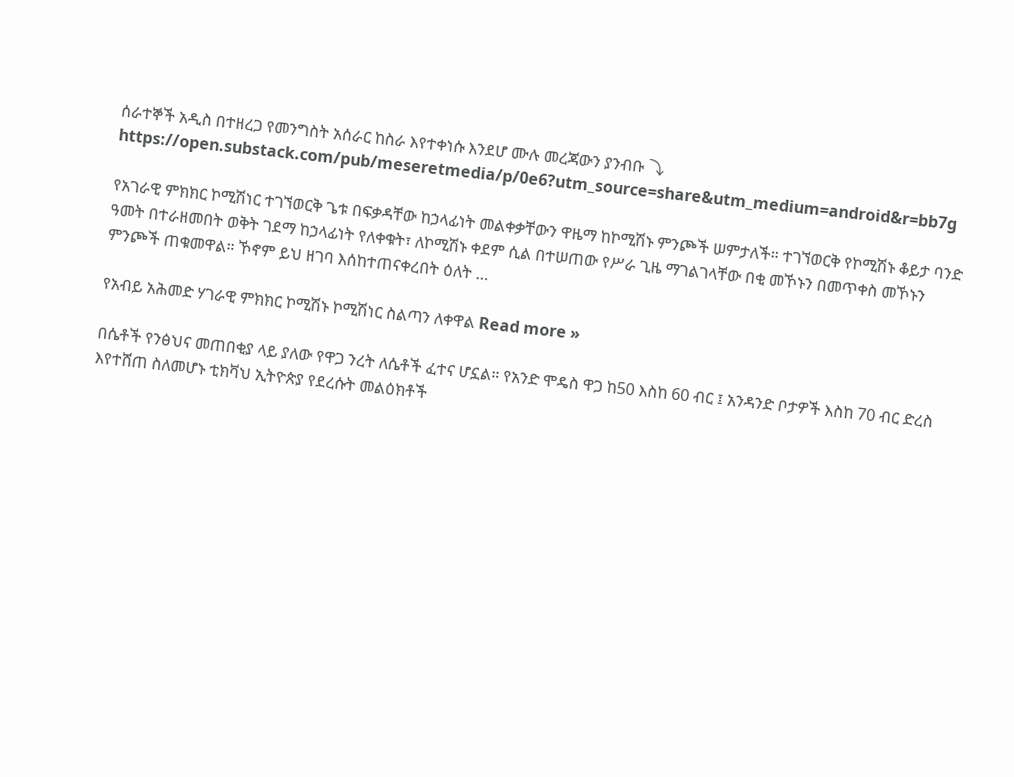ሰራተኞች አዲስ በተዘረጋ የመንግስት አሰራር ከስራ እየተቀነሱ እንደሆ ሙሉ መረጃውን ያንብቡ ⤵ https://open.substack.com/pub/meseretmedia/p/0e6?utm_source=share&utm_medium=android&r=bb7g

የአገራዊ ምክክር ኮሚሽነር ተገኘወርቅ ጌቱ በፍቃዳቸው ከኃላፊነት መልቀቃቸውን ዋዜማ ከኮሚሽኑ ምንጮች ሠምታለች። ተገኘወርቅ የኮሚሽኑ ቆይታ ባንድ ዓመት በተራዘመበት ወቅት ገደማ ከኃላፊነት የለቀቁት፣ ለኮሚሽኑ ቀደም ሲል በተሠጠው የሥራ ጊዜ ማገልገላቸው በቂ መኾኑን በመጥቀስ መኾኑን ምንጮች ጠቁመዋል። ኾኖም ይህ ዘገባ እሰከተጠናቀረበት ዕለት …

የአብይ አሕመድ ሃገራዊ ምክክር ኮሚሽኑ ኮሚሽነር ስልጣን ለቀዋል Read more »

በሴቶች የንፅህና መጠበቂያ ላይ ያለው የዋጋ ንረት ለሴቶች ፈተና ሆኗል። የአንድ ሞዴስ ዋጋ ከ50 እስከ 60 ብር ፤ አንዳንድ ቦታዎች እስከ 70 ብር ድረስ እየተሸጠ ስለመሆኑ ቲክቫህ ኢትዮጵያ የደረሱት መልዕክቶች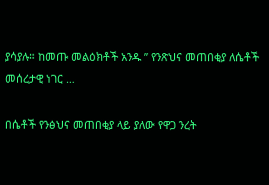ያሳያሉ። ከመጡ መልዕክቶች አንዱ ” የንጽህና መጠበቂያ ለሴቶች መሰረታዊ ነገር …

በሴቶች የንፅህና መጠበቂያ ላይ ያለው የዋጋ ንረት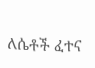ለሴቶች ፈተና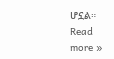ሆኗል። Read more »